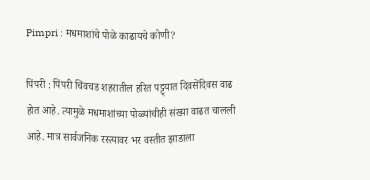Pimpri : मधमाशांचे पोळे काढायचे कोणी?

पिंपरी : पिंपरी चिंवचड शहरातील हरित पट्ट्यात दिवसेंदिवस वाढ होत आहे. त्यामुळे मधमाशांच्या पोळ्यांचीही संख्या वाढत चालली आहे. मात्र सार्वजनिक रस्त्यावर भर वस्तीत झाडाला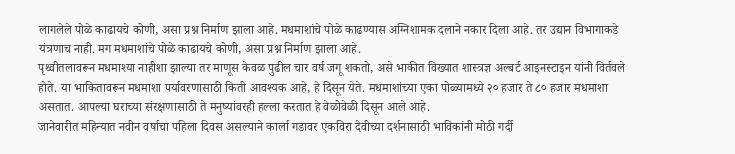लागलेले पोळे काढायचे कोणी, असा प्रश्न निर्माण झाला आहे. मधमाशांचे पोळे काढण्यास अग्निशामक दलाने नकार दिला आहे. तर उद्यान विभागाकडे यंत्रणाच नाही. मग मधमाशांचे पोळे काढायचे कोणी, असा प्रश्न निर्माण झाला आहे.
पृथ्वीतलावरून मधमाश्या नाहीशा झाल्या तर माणूस केवळ पुढील चार वर्ष जगू शकतो, असे भाकीत विख्यात शास्त्रज्ञ अल्बर्ट आइनस्टाइन यांनी विर्तवले होते. या भाकितावरून मधमाशा पर्यावरणासाठी किती आवश्यक आहे, हे दिसून येते. मधमाशांच्या एका पोळ्यामध्ये २० हजार ते ८० हजार मधमाशा असतात. आपल्या घराच्या संरक्षणासाठी ते मनुष्यांवरही हल्ला करतात हे वेळोवेळी दिसून आले आहे.
जानेवारीत महिन्यात नवीन वर्षाचा पहिला दिवस असल्याने कार्ला गडावर एकविरा देवीच्या दर्शनासाठी भाविकांनी मोठी गर्दी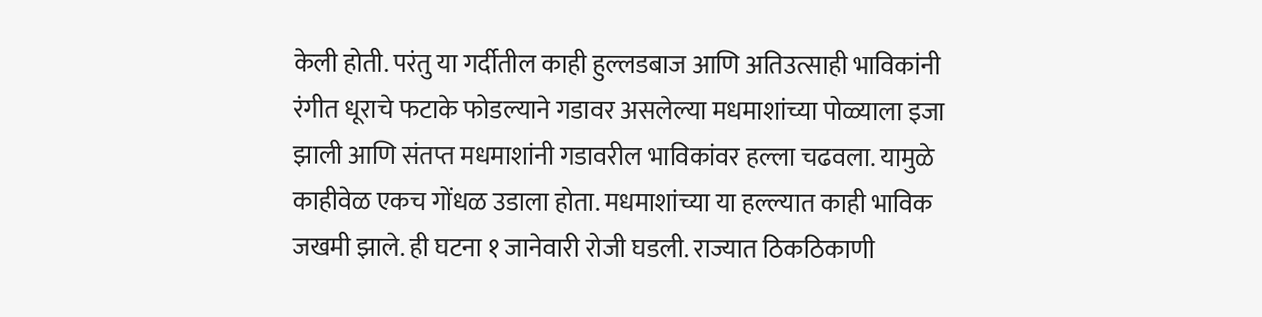केली होती. परंतु या गर्दीतील काही हुल्लडबाज आणि अतिउत्साही भाविकांनी रंगीत धूराचे फटाके फोडल्याने गडावर असलेल्या मधमाशांच्या पोळ्याला इजा झाली आणि संतप्त मधमाशांनी गडावरील भाविकांवर हल्ला चढवला. यामुळे काहीवेळ एकच गोंधळ उडाला होता. मधमाशांच्या या हल्ल्यात काही भाविक जखमी झाले. ही घटना १ जानेवारी रोजी घडली. राज्यात ठिकठिकाणी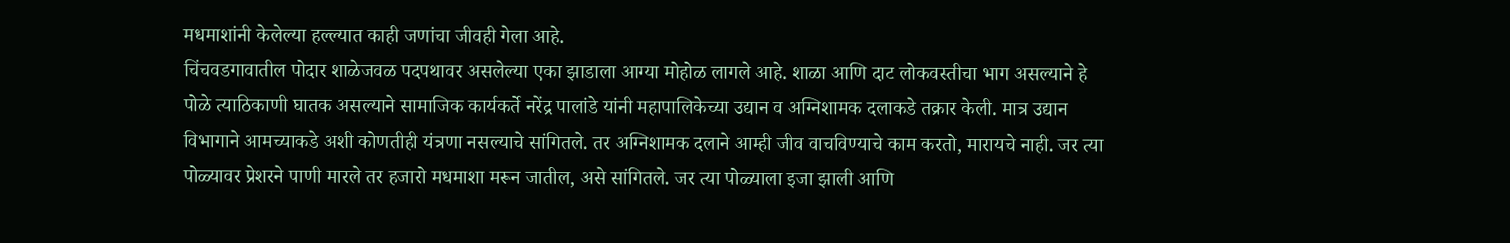मधमाशांनी केलेल्या हल्ल्यात काही जणांचा जीवही गेला आहे.
चिंचवडगावातील पोदार शाळेजवळ पदपथावर असलेल्या एका झाडाला आग्या मोहोळ लागले आहे. शाळा आणि दाट लोकवस्तीचा भाग असल्याने हे पोळे त्याठिकाणी घातक असल्याने सामाजिक कार्यकर्ते नरेंद्र पालांडे यांनी महापालिकेच्या उद्यान व अग्निशामक दलाकडे तक्रार केली. मात्र उद्यान विभागाने आमच्याकडे अशी कोणतीही यंत्रणा नसल्याचे सांगितले. तर अग्निशामक दलाने आम्ही जीव वाचविण्याचे काम करतो, मारायचे नाही. जर त्या पोळ्यावर प्रेशरने पाणी मारले तर हजारो मधमाशा मरून जातील, असे सांगितले. जर त्या पोळ्याला इजा झाली आणि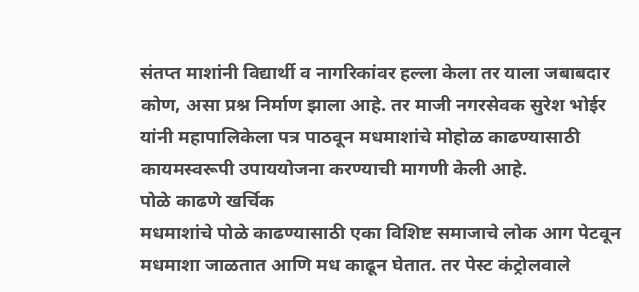संतप्त माशांनी विद्यार्थी व नागरिकांवर हल्ला केला तर याला जबाबदार कोण, असा प्रश्न निर्माण झाला आहे. तर माजी नगरसेवक सुरेश भोईर यांनी महापालिकेला पत्र पाठवून मधमाशांचे मोहोळ काढण्यासाठी कायमस्वरूपी उपाययोजना करण्याची मागणी केली आहे.
पोळे काढणे खर्चिक
मधमाशांचे पोळे काढण्यासाठी एका विशिष्ट समाजाचे लोक आग पेटवून मधमाशा जाळतात आणि मध काढून घेतात. तर पेस्ट कंट्रोलवाले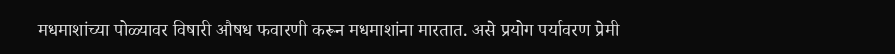मधमाशांच्या पोळ्यावर विषारी औषध फवारणी करून मधमाशांना मारतात. असे प्रयोग पर्यावरण प्रेमी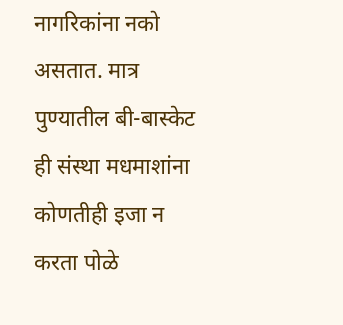नागरिकांना नको असतात. मात्र पुण्यातील बी-बास्केट ही संस्था मधमाशांना कोणतीही इजा न करता पोळे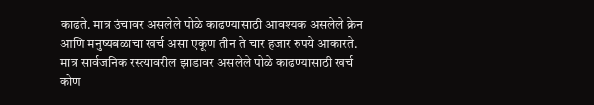काढते. मात्र उंचावर असलेले पोळे काढण्यासाठी आवश्यक असलेले क्रेन आणि मनुष्यबळाचा खर्च असा एकूण तीन ते चार हजार रुपये आकारते. मात्र सार्वजनिक रस्त्यावरील झाडावर असलेले पोळे काढण्यासाठी खर्च कोण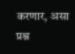करणार, असा प्रश्न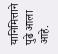यानिमित्ताने पुढे आला आहे.